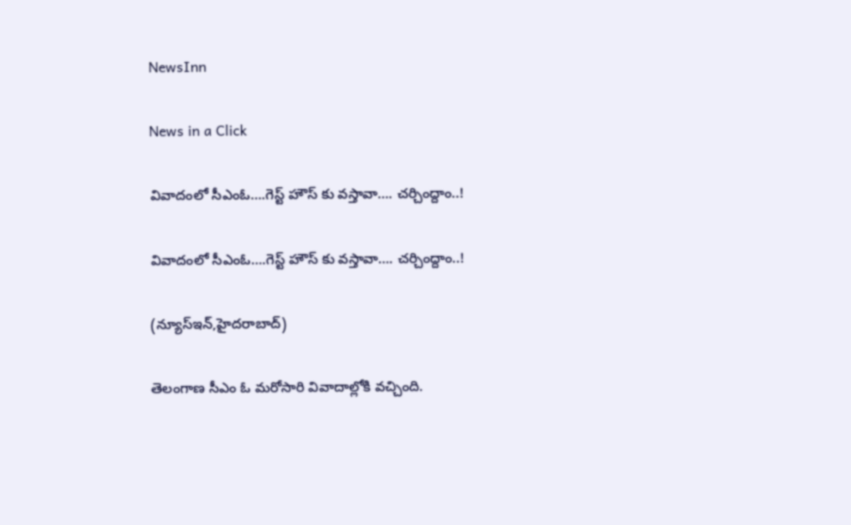NewsInn

News in a Click

వివాదంలో సీఎంఓ….గెస్ట్ హౌస్ కు వ‌స్తావా…. చ‌ర్చింద్దాం..!

వివాదంలో సీఎంఓ….గెస్ట్ హౌస్ కు వ‌స్తావా…. చ‌ర్చింద్దాం..!

(న్యూస్ఇన్‌,హైద‌రాబాద్)

తెలంగాణ సీఎం ఓ మ‌రోసారి వివాదాల్లోకి వ‌చ్చింది.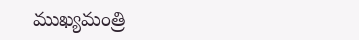ముఖ్య‌మంత్రి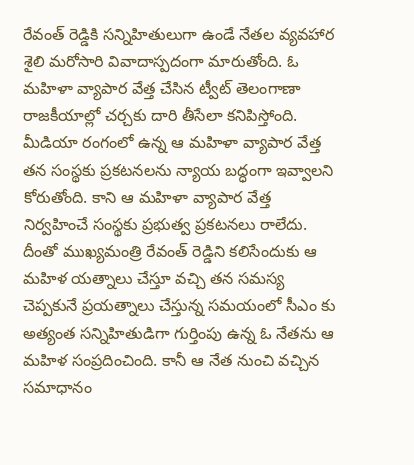రేవంత్ రెడ్డికి స‌న్నిహితులుగా ఉండే నేత‌ల వ్య‌వ‌హార శైలి మ‌రోసారి వివాదాస్ప‌దంగా మారుతోంది. ఓ మ‌హిళా వ్యాపార వేత్త చేసిన ట్వీట్ తెలంగాణా రాజ‌కీయాల్లో చ‌ర్చ‌కు దారి తీసేలా క‌నిపిస్తోంది. మీడియా రంగంలో ఉన్న ఆ మ‌హిళా వ్యాపార వేత్త త‌న సంస్థ‌కు ప్ర‌క‌ట‌న‌లను న్యాయ బద్ధంగా ఇవ్వాల‌ని కోరుతోంది. కాని ఆ మ‌హిళా వ్యాపార వేత్త నిర్వ‌హించే సంస్థ‌కు ప్రభుత్వ ప్ర‌క‌ట‌న‌లు రాలేదు. దీంతో ముఖ్య‌మంత్రి రేవంత్ రెడ్డిని క‌లిసేందుకు ఆ మ‌హిళ య‌త్నాలు చేస్తూ వ‌చ్చి త‌న స‌మ‌స్య చెప్ప‌కునే ప్ర‌య‌త్నాలు చేస్తున్న స‌మ‌యంలో సీఎం కు అత్యంత స‌న్నిహితుడిగా గుర్తింపు ఉన్న ఓ నేత‌ను ఆ మ‌హిళ సంప్ర‌దించింది. కానీ ఆ నేత నుంచి వ‌చ్చిన స‌మాధానం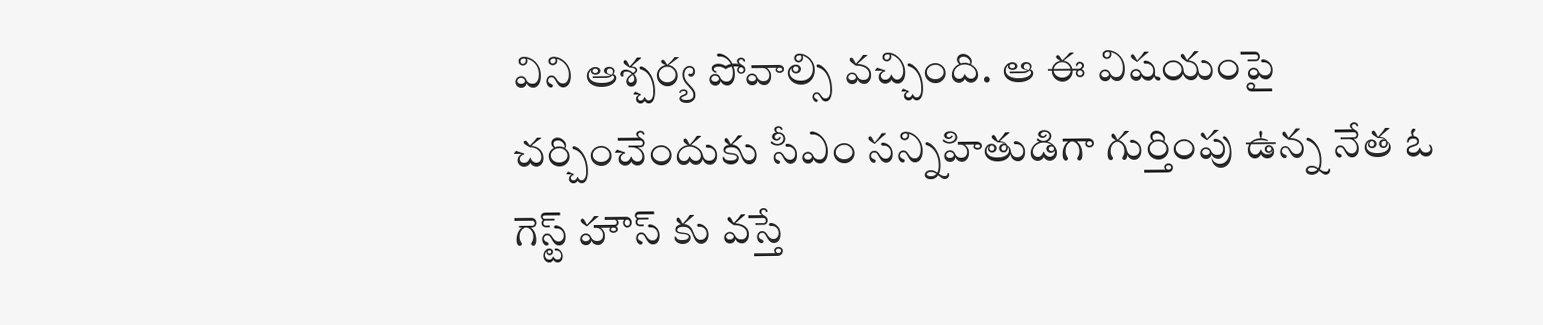విని ఆశ్చ‌ర్య పోవాల్సి వ‌చ్చింది. ఆ ఈ విష‌యంపై చ‌ర్చించేందుకు సీఎం స‌న్నిహితుడిగా గుర్తింపు ఉన్న నేత ఓ గెస్ట్ హౌస్ కు వ‌స్తే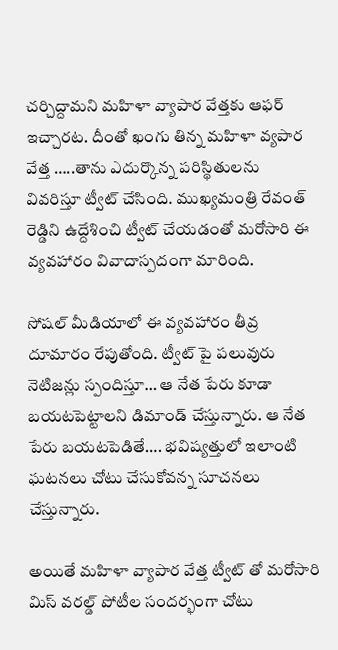చ‌ర్చిద్దామ‌ని మ‌హిళా వ్యాపార వేత్త‌కు ఆఫ‌ర్ ఇచ్చార‌ట‌. దీంతో ఖంగు తిన్న మ‌హిళా వ్య‌పార వేత్త …..తాను ఎదుర్కొన్న ప‌రిస్థితుల‌ను వివ‌రిస్తూ ట్వీట్ చేసింది. ముఖ్య‌మంత్రి రేవంత్ రెడ్డిని ఉద్దేశించి ట్వీట్ చేయ‌డంతో మ‌రోసారి ఈ వ్య‌వ‌హారం వివాదాస్ప‌దంగా మారింది.

సోష‌ల్ మీడియాలో ఈ వ్య‌వ‌హారం తీవ్ర దూమారం రేపుతోంది. ట్వీట్ పై ప‌లువురు నెటిజ‌న్లు స్పందిస్తూ… ఆ నేత పేరు కూడా బ‌య‌ట‌పెట్టాల‌ని డిమాండ్ చేస్తున్నారు. ఆ నేత పేరు బ‌య‌ట‌పెడితే…. భ‌విష్య‌త్తులో ఇలాంటి ఘ‌ట‌న‌లు చోటు చేసుకోవ‌న్న సూచ‌న‌లు చేస్తున్నారు.

అయితే మ‌హిళా వ్యాపార వేత్త ట్వీట్ తో మ‌రోసారి మిస్ వ‌రల్డ్ పోటీల సంద‌ర్భంగా చోటు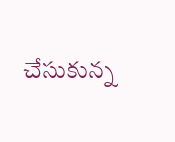చేసుకున్న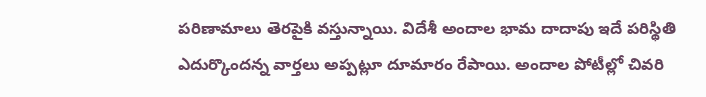ప‌రిణామాలు తెర‌పైకి వ‌స్తున్నాయి. విదేశీ అందాల భామ దాదాపు ఇదే ప‌రిస్థితి ఎదుర్కొంద‌న్న వార్త‌లు అప్ప‌ట్లూ దూమారం రేపాయి. అందాల పోటీల్లో చివ‌రి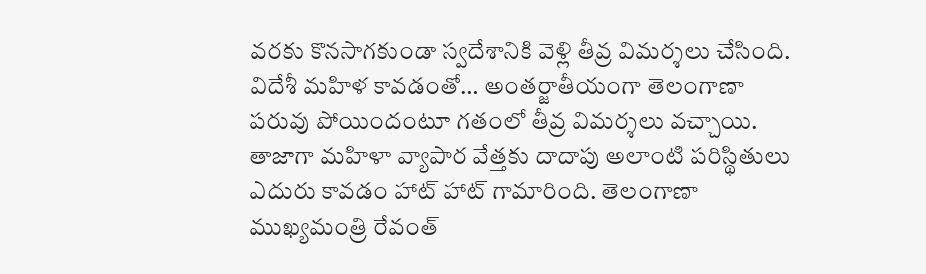వ‌ర‌కు కొన‌సాగ‌కుండా స్వ‌దేశానికి వెళ్లి తీవ్ర విమర్శ‌లు చేసింది. విదేశీ మ‌హిళ కావ‌డంతో… అంత‌ర్జాతీయంగా తెలంగాణా ప‌రువు పోయిందంటూ గ‌తంలో తీవ్ర విమ‌ర్శ‌లు వ‌చ్చాయి. తాజాగా మ‌హిళా వ్యాపార వేత్త‌కు దాదాపు అలాంటి ప‌రిస్థితులు ఎదురు కావ‌డం హాట్ హాట్ గామారింది. తెలంగాణా ముఖ్య‌మంత్రి రేవంత్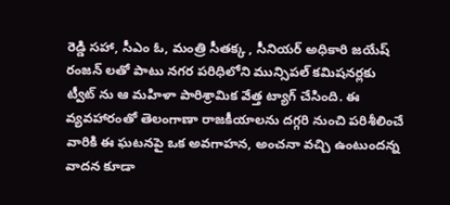రెడ్డి స‌హా, సీఎం ఓ, మంత్రి సీత‌క్క‌ , సీనియ‌ర్ అధికారి జ‌యేష్ రంజ‌న్ ల‌తో పాటు న‌గ‌ర ప‌రిధిలోని మున్సిప‌ల్ క‌మిష‌న‌ర్ల‌కు ట్వీట్ ను ఆ మ‌హిళా పారిశ్రామిక వేత్త ట్యాగ్ చేసింది. ఈ వ్య‌వ‌హారంతో తెలంగాణా రాజ‌కీయాల‌ను ద‌గ్గ‌రి నుంచి ప‌రిశీలించే వారికి ఈ ఘ‌ట‌న‌పై ఒక అవగాహ‌న, అంచ‌నా వ‌చ్చి ఉంటుంద‌న్న వాద‌న కూడా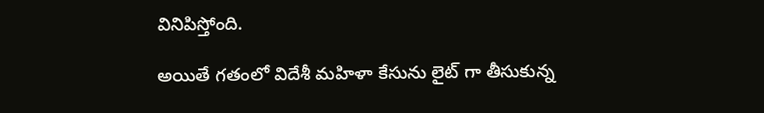వినిపిస్తోంది.

అయితే గ‌తంలో విదేశీ మ‌హిళా కేసును లైట్ గా తీసుకున్న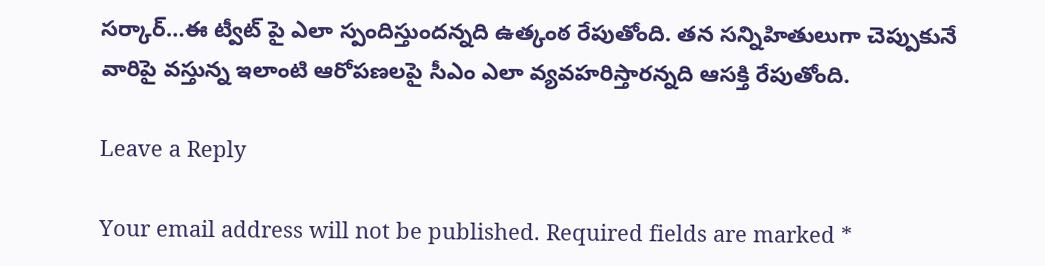సర్కార్…ఈ ట్వీట్ పై ఎలా స్పందిస్తుంద‌న్న‌ది ఉత్కంఠ రేపుతోంది. త‌న స‌న్నిహితులుగా చెప్పుకునే వారిపై వ‌స్తున్న ఇలాంటి ఆరోప‌ణ‌ల‌పై సీఎం ఎలా వ్య‌వ‌హ‌రిస్తార‌న్న‌ది ఆస‌క్తి రేపుతోంది.

Leave a Reply

Your email address will not be published. Required fields are marked *